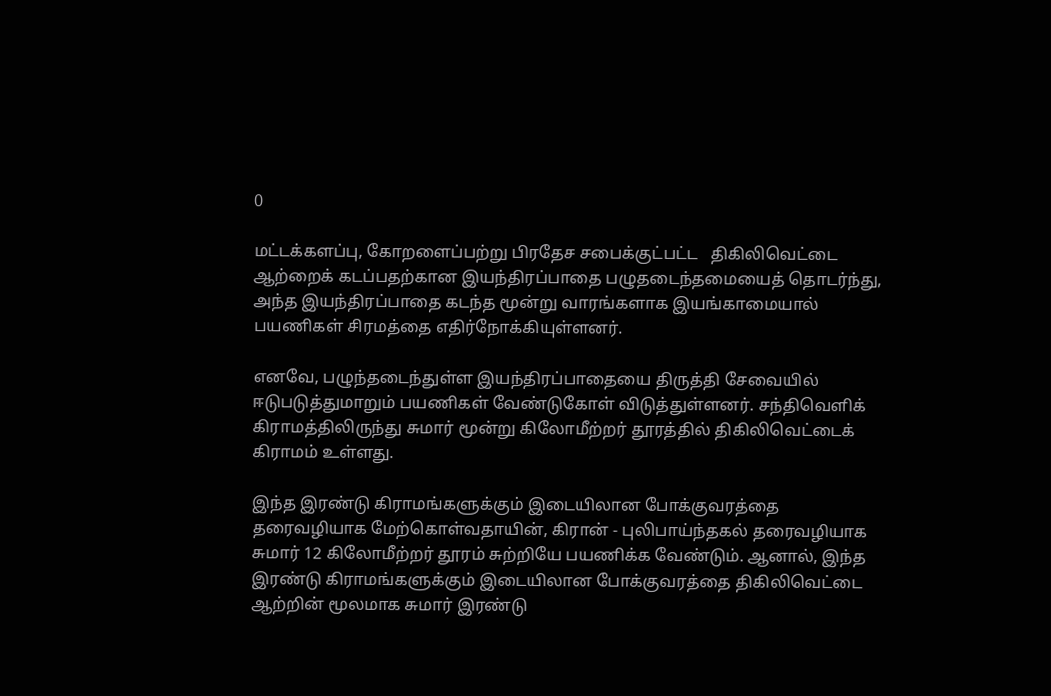0

மட்டக்களப்பு, கோறளைப்பற்று பிரதேச சபைக்குட்பட்ட   திகிலிவெட்டை ஆற்றைக் கடப்பதற்கான இயந்திரப்பாதை பழுதடைந்தமையைத் தொடர்ந்து, அந்த இயந்திரப்பாதை கடந்த மூன்று வாரங்களாக இயங்காமையால் பயணிகள் சிரமத்தை எதிர்நோக்கியுள்ளனர்.

எனவே, பழுந்தடைந்துள்ள இயந்திரப்பாதையை திருத்தி சேவையில் ஈடுபடுத்துமாறும் பயணிகள் வேண்டுகோள் விடுத்துள்ளனர். சந்திவெளிக் கிராமத்திலிருந்து சுமார் மூன்று கிலோமீற்றர் தூரத்தில் திகிலிவெட்டைக் கிராமம் உள்ளது.

இந்த இரண்டு கிராமங்களுக்கும் இடையிலான போக்குவரத்தை தரைவழியாக மேற்கொள்வதாயின், கிரான் - புலிபாய்ந்தகல் தரைவழியாக சுமார் 12 கிலோமீற்றர் தூரம் சுற்றியே பயணிக்க வேண்டும். ஆனால், இந்த இரண்டு கிராமங்களுக்கும் இடையிலான போக்குவரத்தை திகிலிவெட்டை ஆற்றின் மூலமாக சுமார் இரண்டு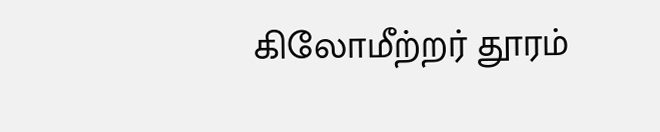கிலோமீற்றர் தூரம்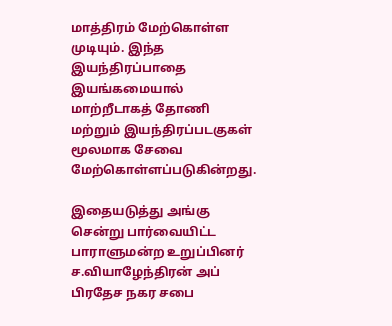மாத்திரம் மேற்கொள்ள முடியும். இந்த இயந்திரப்பாதை இயங்கமையால் மாற்றீடாகத் தோணி மற்றும் இயந்திரப்படகுகள் மூலமாக சேவை மேற்கொள்ளப்படுகின்றது.

இதையடுத்து அங்கு சென்று பார்வையிட்ட பாராளுமன்ற உறுப்பினர் ச.வியாழேந்திரன் அப் பிரதேச நகர சபை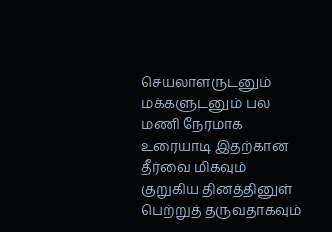செயலாளருடனும் மக்களுடனும் பல மணி நேரமாக உரையாடி இதற்கான தீர்வை மிகவும் குறுகிய தினத்தினுள் பெற்றுத் தருவதாகவும்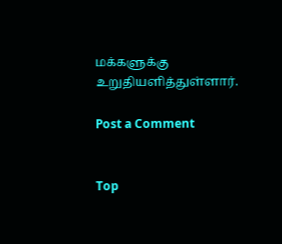மக்களுக்கு உறுதியளித்துள்ளார்.

Post a Comment


Top